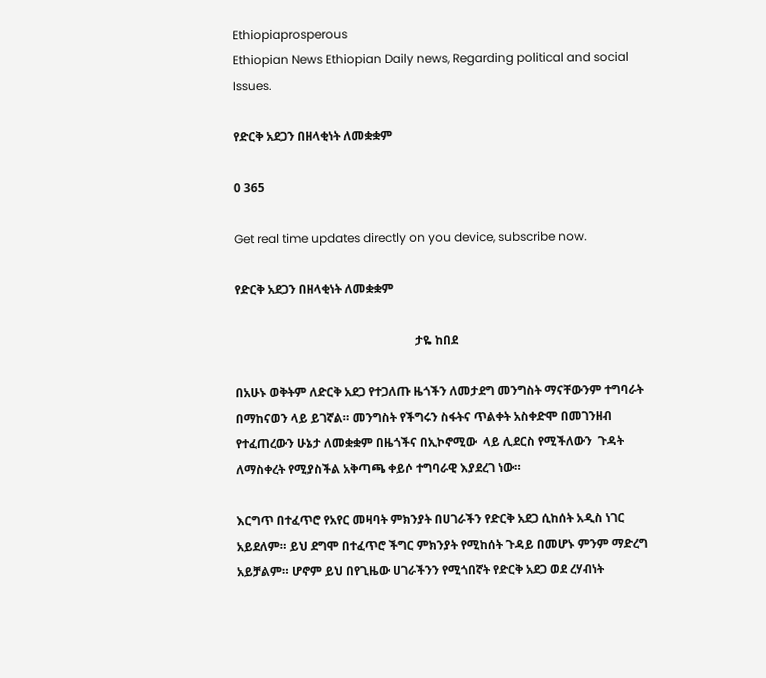Ethiopiaprosperous
Ethiopian News Ethiopian Daily news, Regarding political and social Issues.

የድርቅ አደጋን በዘላቂነት ለመቋቋም

0 365

Get real time updates directly on you device, subscribe now.

የድርቅ አደጋን በዘላቂነት ለመቋቋም

                                                            ታዬ ከበደ

በአሁኑ ወቅትም ለድርቅ አደጋ የተጋለጡ ዜጎችን ለመታደግ መንግስት ማናቸውንም ተግባራት በማከናወን ላይ ይገኛል። መንግስት የችግሩን ስፋትና ጥልቀት አስቀድሞ በመገንዘብ የተፈጠረውን ሁኔታ ለመቋቋም በዜጎችና በኢኮኖሚው  ላይ ሊደርስ የሚችለውን  ጉዳት ለማስቀረት የሚያስችል አቅጣጫ ቀይሶ ተግባራዊ እያደረገ ነው።

እርግጥ በተፈጥሮ የአየር መዛባት ምክንያት በሀገራችን የድርቅ አደጋ ሲከሰት አዲስ ነገር አይደለም። ይህ ደግሞ በተፈጥሮ ችግር ምክንያት የሚከሰት ጉዳይ በመሆኑ ምንም ማድረግ አይቻልም። ሆኖም ይህ በየጊዜው ሀገራችንን የሚጎበኛት የድርቅ አደጋ ወደ ረሃብነት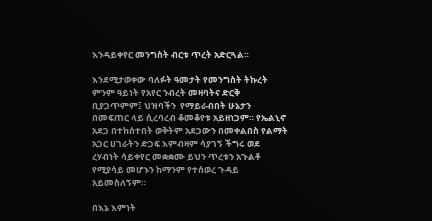እንዳይቀየር መንግስት ብርቱ ጥረት አድርጓል።

እንደሚታወቀው ባለፉት ዓመታት የመንግስት ትኩረት ምንም ዓይነት የአየር ንብረት መዛባትና ድርቅ  ቢያጋጥምም፤ ህዝባችን  የማይራብበት ሁኔታን በመፍጠር ላይ ሲረባረብ ቆመቆየቱ አይዘነጋም። የኤልኒኖ አደጋ በተከሰተበት ወቅትም አደጋውን በመቀልበስ የልማት አጋር ሀገራትን ድጋፍ እምብዛም ሳያገኝ ችግሩ ወደ ረሃብነት ሳይቀየር መቋቋሙ ይህን ጥረቱን አጉልቶ የሚያሳይ መሆኑን ከማንም የተሰወረ ጉዳይ አይመስለኝም።

በእኔ እምነት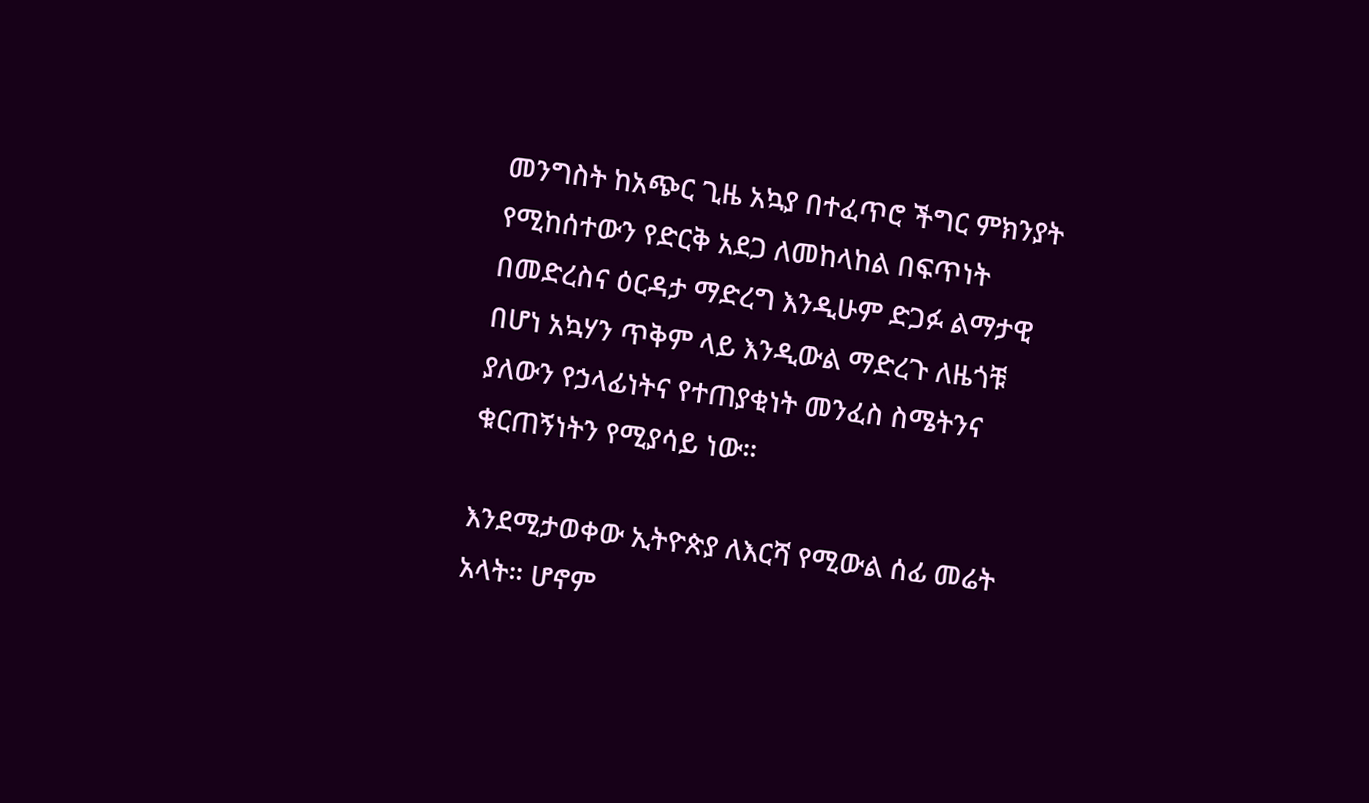መንግስት ከአጭር ጊዜ አኳያ በተፈጥሮ ችግር ምክንያት የሚከሰተውን የድርቅ አደጋ ለመከላከል በፍጥነት በመድረስና ዕርዳታ ማድረግ እንዲሁም ድጋፉ ልማታዊ  በሆነ አኳሃን ጥቅም ላይ እንዲውል ማድረጉ ለዜጎቹ ያለውን የኃላፊነትና የተጠያቂነት መንፈስ ስሜትንና ቁርጠኝነትን የሚያሳይ ነው።

እንደሚታወቀው ኢትዮጵያ ለእርሻ የሚውል ሰፊ መሬት አላት። ሆኖም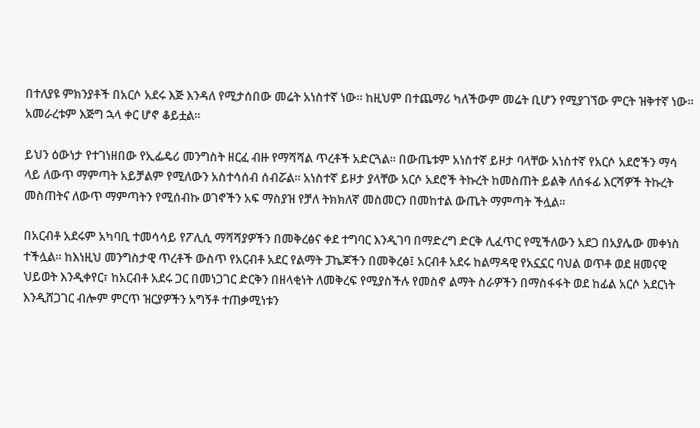በተለያዩ ምክንያቶች በአርሶ አደሩ እጅ እንዳለ የሚታሰበው መሬት አነስተኛ ነው። ከዚህም በተጨማሪ ካለችውም መሬት ቢሆን የሚያገኘው ምርት ዝቅተኛ ነው። አመራረቱም እጅግ ኋላ ቀር ሆኖ ቆይቷል።

ይህን ዕውነታ የተገነዘበው የኢፌዴሪ መንግስት ዘርፈ ብዙ የማሻሻል ጥረቶች አድርጓል። በውጤቱም አነስተኛ ይዞታ ባላቸው አነስተኛ የአርሶ አደሮችን ማሳ ላይ ለውጥ ማምጣት አይቻልም የሚለውን አስተሳሰብ ሰብሯል። አነስተኛ ይዞታ ያላቸው አርሶ አደሮች ትኩረት ከመስጠት ይልቅ ለሰፋፊ እርሻዎች ትኩረት መስጠትና ለውጥ ማምጣትን የሚሰብኩ ወገኖችን አፍ ማስያዝ የቻለ ትክክለኛ መስመርን በመከተል ውጤት ማምጣት ችሏል።

በአርብቶ አደሩም አካባቢ ተመሳሳይ የፖሊሲ ማሻሻያዎችን በመቅረፅና ቀደ ተግባር እንዲገባ በማድረግ ድርቅ ሊፈጥር የሚችለውን አደጋ በአያሌው መቀነስ ተችሏል። ከእነዚህ መንግስታዊ ጥረቶች ውስጥ የአርብቶ አደር የልማት ፓኬጆችን በመቅረፅ፤ አርብቶ አደሩ ከልማዳዊ የአኗኗር ባህል ወጥቶ ወደ ዘመናዊ ህይወት እንዲቀየር፣ ከአርብቶ አደሩ ጋር በመነጋገር ድርቅን በዘላቂነት ለመቅረፍ የሚያስችሉ የመስኖ ልማት ስራዎችን በማስፋፋት ወደ ከፊል አርሶ አደርነት እንዲሸጋገር ብሎም ምርጥ ዝርያዎችን አግኝቶ ተጠቃሚነቱን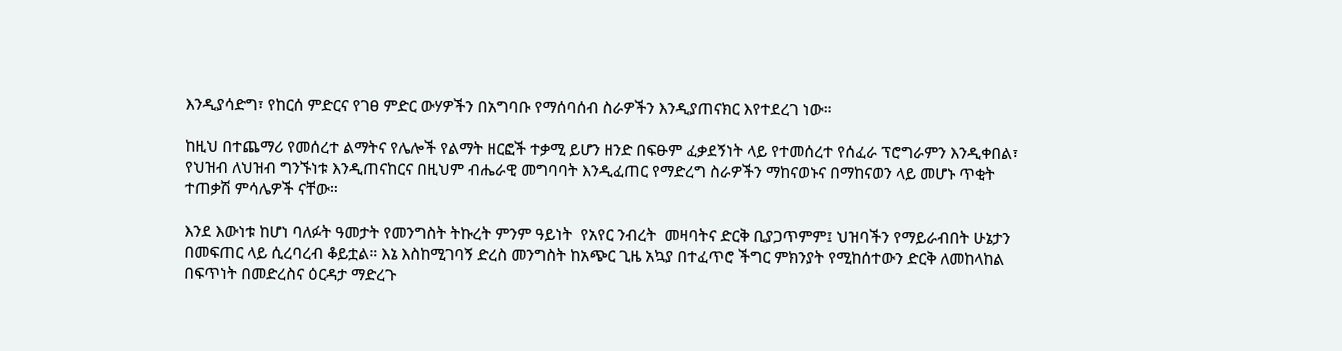እንዲያሳድግ፣ የከርሰ ምድርና የገፀ ምድር ውሃዎችን በአግባቡ የማሰባሰብ ስራዎችን እንዲያጠናክር እየተደረገ ነው።

ከዚህ በተጨማሪ የመሰረተ ልማትና የሌሎች የልማት ዘርፎች ተቃሚ ይሆን ዘንድ በፍፁም ፈቃደኝነት ላይ የተመሰረተ የሰፈራ ፕሮግራምን እንዲቀበል፣ የህዝብ ለህዝብ ግንኙነቱ እንዲጠናከርና በዚህም ብሔራዊ መግባባት እንዲፈጠር የማድረግ ስራዎችን ማከናወኑና በማከናወን ላይ መሆኑ ጥቂት ተጠቃሽ ምሳሌዎች ናቸው።

እንደ እውነቱ ከሆነ ባለፉት ዓመታት የመንግስት ትኩረት ምንም ዓይነት  የአየር ንብረት  መዛባትና ድርቅ ቢያጋጥምም፤ ህዝባችን የማይራብበት ሁኔታን በመፍጠር ላይ ሲረባረብ ቆይቷል። እኔ እስከሚገባኝ ድረስ መንግስት ከአጭር ጊዜ አኳያ በተፈጥሮ ችግር ምክንያት የሚከሰተውን ድርቅ ለመከላከል በፍጥነት በመድረስና ዕርዳታ ማድረጉ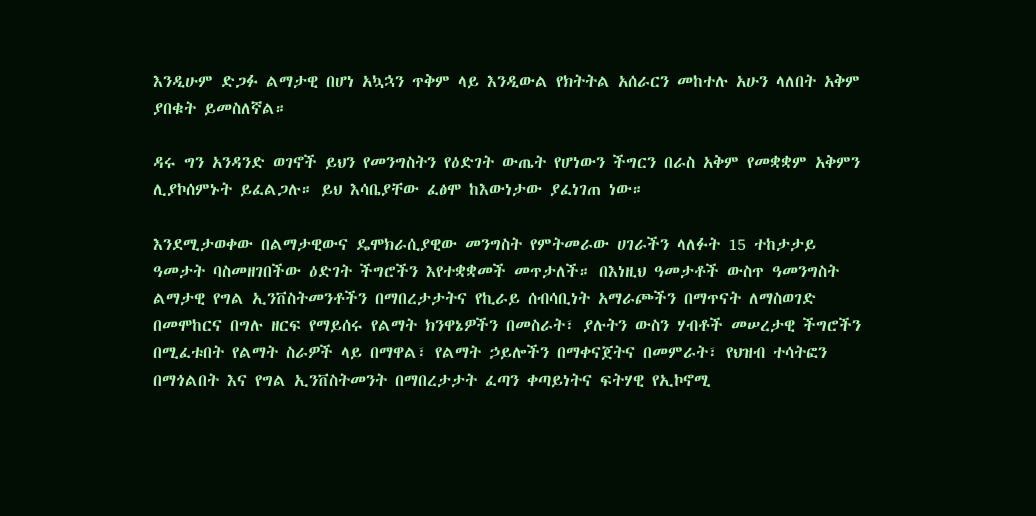እንዲሁም ድጋፉ ልማታዊ በሆነ አኳኋን ጥቅም ላይ እንዲውል የክትትል አሰራርን መከተሉ አሁን ላለበት አቅም ያበቁት ይመስለኛል።

ዳሩ ግን አንዳንድ ወገኖች ይህን የመንግስትን የዕድገት ውጤት የሆነውን ችግርን በራስ አቅም የመቋቋም አቅምን ሊያኮሰምኑት ይፈልጋሉ። ይህ እሳቤያቸው ፈፅሞ ከእውነታው ያፈነገጠ ነው።

እንደሚታወቀው በልማታዊውና ዴሞክራሲያዊው መንግስት የምትመራው ሀገራችን ላለፉት 15 ተከታታይ ዓመታት ባስመዘገበችው ዕድገት ችግሮችን እየተቋቋመች መጥታለች። በእነዚህ ዓመታቶች ውስጥ ዓመንግስት ልማታዊ የግል ኢንቨስትመንቶችን በማበረታታትና የኪራይ ሰብሳቢነት አማራጮችን በማጥናት ለማስወገድ በመሞከርና በግሉ ዘርፍ የማይሰሩ የልማት ክንዋኔዎችን በመስራት፣ ያሉትን ውስን ሃብቶች መሠረታዊ ችግሮችን በሚፈቱበት የልማት ስራዎች ላይ በማዋል፣ የልማት ኃይሎችን በማቀናጀትና በመምራት፣ የህዝብ ተሳትፎን በማጎልበት እና የግል ኢንቨስትመንት በማበረታታት ፈጣን ቀጣይነትና ፍትሃዊ የኢኮኖሚ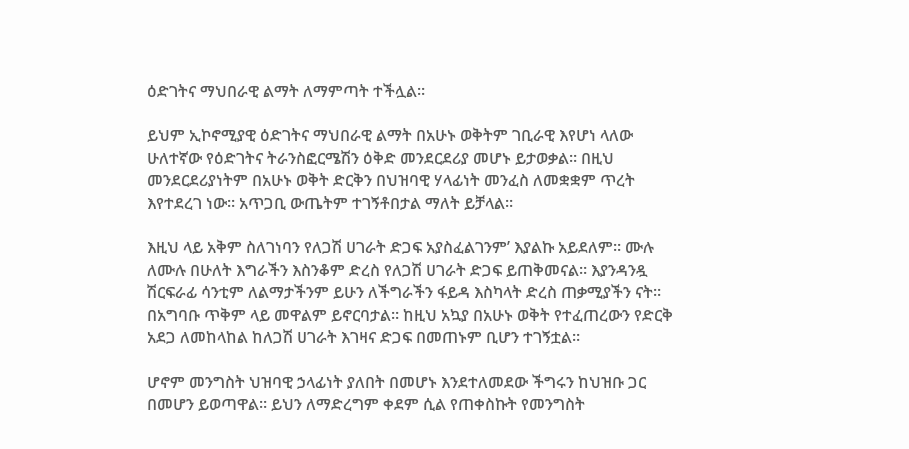ዕድገትና ማህበራዊ ልማት ለማምጣት ተችሏል።

ይህም ኢኮኖሚያዊ ዕድገትና ማህበራዊ ልማት በአሁኑ ወቅትም ገቢራዊ እየሆነ ላለው ሁለተኛው የዕድገትና ትራንስፎርሜሽን ዕቅድ መንደርደሪያ መሆኑ ይታወቃል። በዚህ መንደርደሪያነትም በአሁኑ ወቅት ድርቅን በህዝባዊ ሃላፊነት መንፈስ ለመቋቋም ጥረት እየተደረገ ነው። አጥጋቢ ውጤትም ተገኝቶበታል ማለት ይቻላል።

እዚህ ላይ አቅም ስለገነባን የለጋሽ ሀገራት ድጋፍ አያስፈልገንም’ እያልኩ አይደለም። ሙሉ ለሙሉ በሁለት እግራችን እስንቆም ድረስ የለጋሽ ሀገራት ድጋፍ ይጠቅመናል። እያንዳንዷ ሽርፍራፊ ሳንቲም ለልማታችንም ይሁን ለችግራችን ፋይዳ እስካላት ድረስ ጠቃሚያችን ናት። በአግባቡ ጥቅም ላይ መዋልም ይኖርባታል። ከዚህ አኳያ በአሁኑ ወቅት የተፈጠረውን የድርቅ አደጋ ለመከላከል ከለጋሽ ሀገራት እገዛና ድጋፍ በመጠኑም ቢሆን ተገኝቷል።

ሆኖም መንግስት ህዝባዊ ኃላፊነት ያለበት በመሆኑ እንደተለመደው ችግሩን ከህዝቡ ጋር በመሆን ይወጣዋል። ይህን ለማድረግም ቀደም ሲል የጠቀስኩት የመንግስት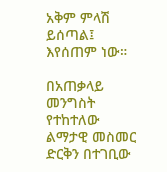አቅም ምላሽ ይሰጣል፤ እየሰጠም ነው።

በአጠቃላይ መንግስት የተከተለው ልማታዊ መስመር ድርቅን በተገቢው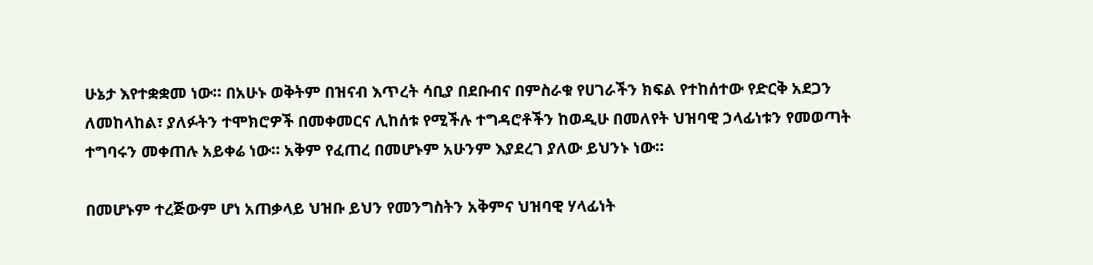ሁኔታ እየተቋቋመ ነው። በአሁኑ ወቅትም በዝናብ እጥረት ሳቢያ በደቡብና በምስራቁ የሀገራችን ክፍል የተከሰተው የድርቅ አደጋን ለመከላከል፣ ያለፉትን ተሞክሮዎች በመቀመርና ሊከሰቱ የሚችሉ ተግዳሮቶችን ከወዲሁ በመለየት ህዝባዊ ኃላፊነቱን የመወጣት ተግባሩን መቀጠሉ አይቀሬ ነው። አቅም የፈጠረ በመሆኑም አሁንም እያደረገ ያለው ይህንኑ ነው።

በመሆኑም ተረጅውም ሆነ አጠቃላይ ህዝቡ ይህን የመንግስትን አቅምና ህዝባዊ ሃላፊነት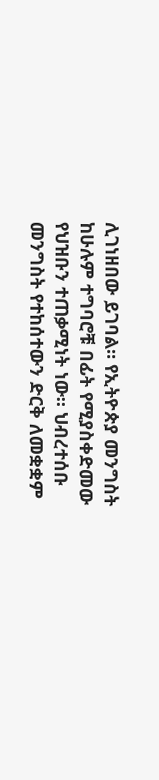ሊገነዘበው ይገባል። የኢትዮጵያ መንግስት ከሁሉም ተግባሮቹ በፊት የሚያስቀድመው የህዝቡን ተጠቃሚነት ነው። ህብረተሰቡ መንግስት የተከሰተውን ድርቅ ለመቋቋም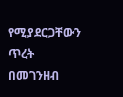የሚያደርጋቸውን ጥረት በመገንዘብ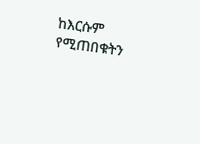ከእርሱም የሚጠበቁትን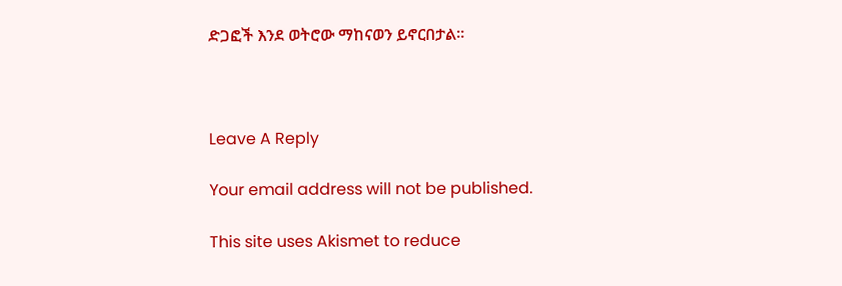ድጋፎች እንደ ወትሮው ማከናወን ይኖርበታል።



Leave A Reply

Your email address will not be published.

This site uses Akismet to reduce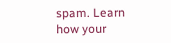spam. Learn how your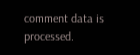comment data is processed.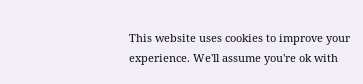This website uses cookies to improve your experience. We'll assume you're ok with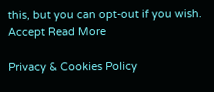this, but you can opt-out if you wish. Accept Read More

Privacy & Cookies Policy